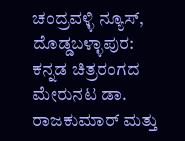ಚಂದ್ರವಳ್ಳಿ ನ್ಯೂಸ್, ದೊಡ್ಡಬಳ್ಳಾಪುರ:
ಕನ್ನಡ ಚಿತ್ರರಂಗದ ಮೇರುನಟ ಡಾ. ರಾಜಕುಮಾರ್ ಮತ್ತು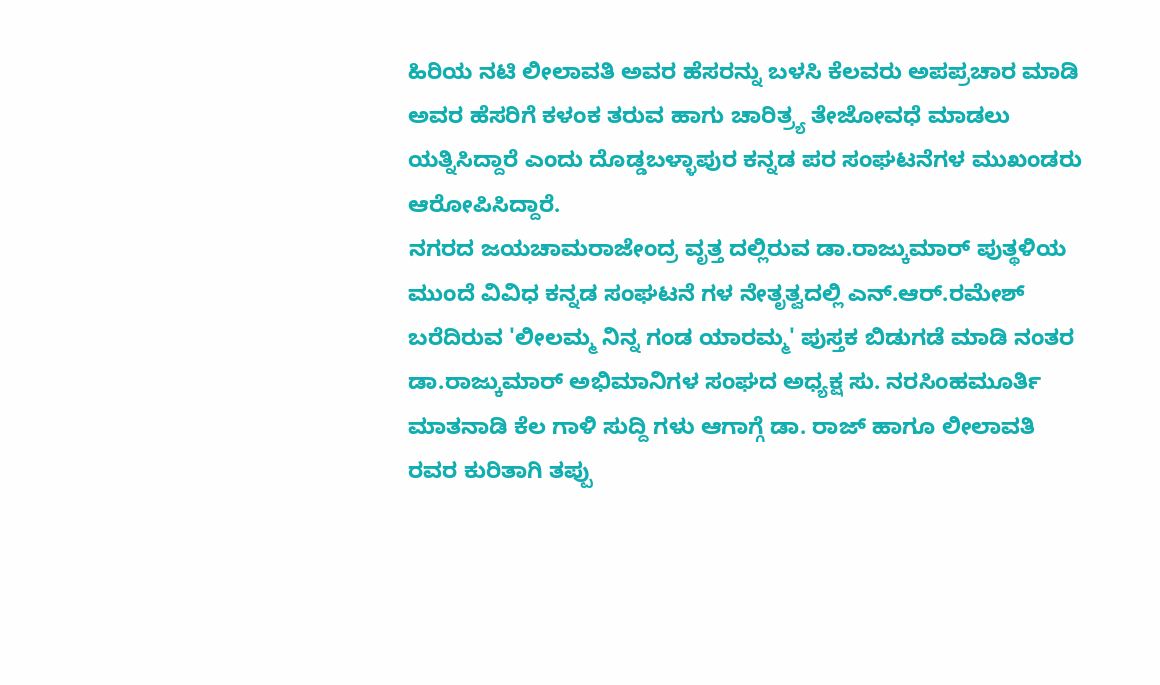ಹಿರಿಯ ನಟಿ ಲೀಲಾವತಿ ಅವರ ಹೆಸರನ್ನು ಬಳಸಿ ಕೆಲವರು ಅಪಪ್ರಚಾರ ಮಾಡಿ ಅವರ ಹೆಸರಿಗೆ ಕಳಂಕ ತರುವ ಹಾಗು ಚಾರಿತ್ರ್ಯ ತೇಜೋವಧೆ ಮಾಡಲು ಯತ್ನಿಸಿದ್ದಾರೆ ಎಂದು ದೊಡ್ಡಬಳ್ಳಾಪುರ ಕನ್ನಡ ಪರ ಸಂಘಟನೆಗಳ ಮುಖಂಡರು ಆರೋಪಿಸಿದ್ದಾರೆ.
ನಗರದ ಜಯಚಾಮರಾಜೇಂದ್ರ ವೃತ್ತ ದಲ್ಲಿರುವ ಡಾ.ರಾಜ್ಕುಮಾರ್ ಪುತ್ಥಳಿಯ ಮುಂದೆ ವಿವಿಧ ಕನ್ನಡ ಸಂಘಟನೆ ಗಳ ನೇತೃತ್ವದಲ್ಲಿ ಎನ್.ಆರ್.ರಮೇಶ್ ಬರೆದಿರುವ 'ಲೀಲಮ್ಮ ನಿನ್ನ ಗಂಡ ಯಾರಮ್ಮ' ಪುಸ್ತಕ ಬಿಡುಗಡೆ ಮಾಡಿ ನಂತರ ಡಾ.ರಾಜ್ಕುಮಾರ್ ಅಭಿಮಾನಿಗಳ ಸಂಘದ ಅಧ್ಯಕ್ಷ ಸು. ನರಸಿಂಹಮೂರ್ತಿ ಮಾತನಾಡಿ ಕೆಲ ಗಾಳಿ ಸುದ್ದಿ ಗಳು ಆಗಾಗ್ಗೆ ಡಾ. ರಾಜ್ ಹಾಗೂ ಲೀಲಾವತಿ ರವರ ಕುರಿತಾಗಿ ತಪ್ಪು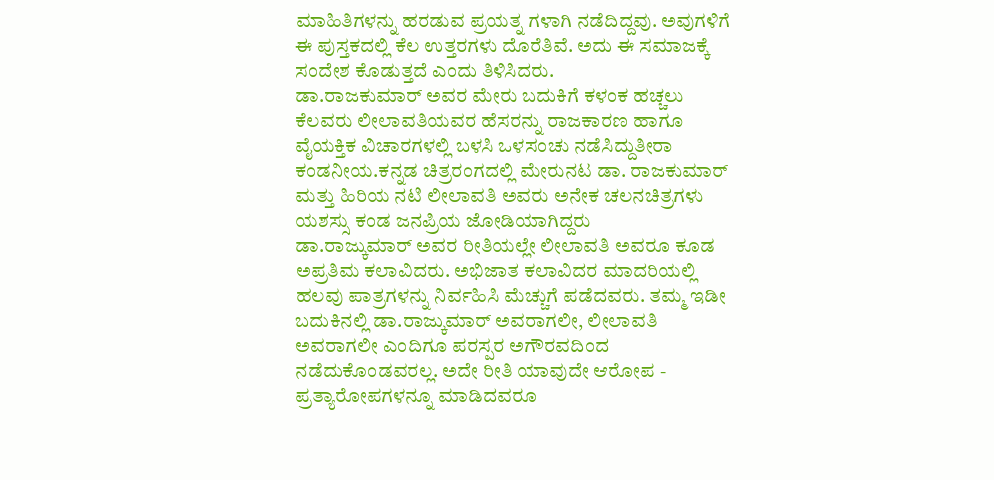ಮಾಹಿತಿಗಳನ್ನು ಹರಡುವ ಪ್ರಯತ್ನ ಗಳಾಗಿ ನಡೆದಿದ್ದವು. ಅವುಗಳಿಗೆ ಈ ಪುಸ್ತಕದಲ್ಲಿ ಕೆಲ ಉತ್ತರಗಳು ದೊರೆತಿವೆ. ಅದು ಈ ಸಮಾಜಕ್ಕೆ ಸಂದೇಶ ಕೊಡುತ್ತದೆ ಎಂದು ತಿಳಿಸಿದರು.
ಡಾ.ರಾಜಕುಮಾರ್ ಅವರ ಮೇರು ಬದುಕಿಗೆ ಕಳಂಕ ಹಚ್ಚಲು ಕೆಲವರು ಲೀಲಾವತಿಯವರ ಹೆಸರನ್ನು ರಾಜಕಾರಣ ಹಾಗೂ ವೈಯಕ್ತಿಕ ವಿಚಾರಗಳಲ್ಲಿ ಬಳಸಿ ಒಳಸಂಚು ನಡೆಸಿದ್ದುತೀರಾ ಕಂಡನೀಯ.ಕನ್ನಡ ಚಿತ್ರರಂಗದಲ್ಲಿ ಮೇರುನಟ ಡಾ. ರಾಜಕುಮಾರ್ ಮತ್ತು ಹಿರಿಯ ನಟಿ ಲೀಲಾವತಿ ಅವರು ಅನೇಕ ಚಲನಚಿತ್ರಗಳು ಯಶಸ್ಸು ಕಂಡ ಜನಪ್ರಿಯ ಜೋಡಿಯಾಗಿದ್ದರು
ಡಾ.ರಾಜ್ಕುಮಾರ್ ಅವರ ರೀತಿಯಲ್ಲೇ ಲೀಲಾವತಿ ಅವರೂ ಕೂಡ ಅಪ್ರತಿಮ ಕಲಾವಿದರು. ಅಭಿಜಾತ ಕಲಾವಿದರ ಮಾದರಿಯಲ್ಲಿ ಹಲವು ಪಾತ್ರಗಳನ್ನು ನಿರ್ವಹಿಸಿ ಮೆಚ್ಚುಗೆ ಪಡೆದವರು. ತಮ್ಮ ಇಡೀ ಬದುಕಿನಲ್ಲಿ ಡಾ.ರಾಜ್ಕುಮಾರ್ ಅವರಾಗಲೀ, ಲೀಲಾವತಿ ಅವರಾಗಲೀ ಎಂದಿಗೂ ಪರಸ್ಪರ ಅಗೌರವದಿಂದ ನಡೆದುಕೊಂಡವರಲ್ಲ. ಅದೇ ರೀತಿ ಯಾವುದೇ ಆರೋಪ - ಪ್ರತ್ಯಾರೋಪಗಳನ್ನೂ ಮಾಡಿದವರೂ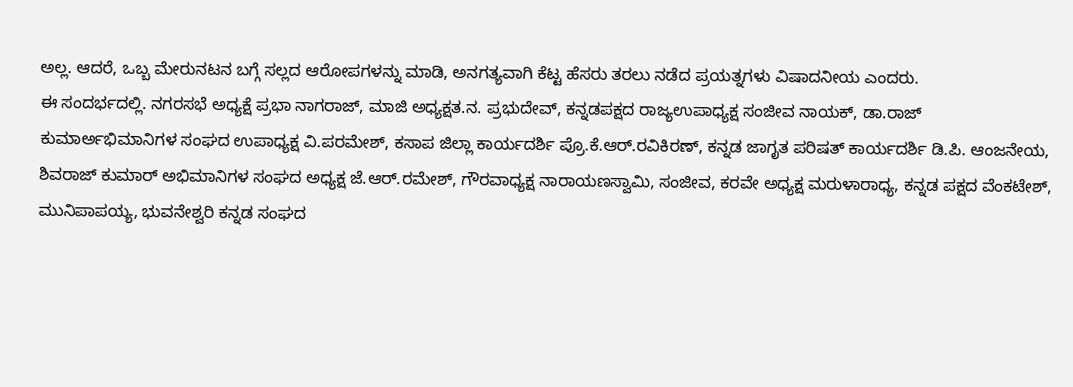ಅಲ್ಲ. ಆದರೆ, ಒಬ್ಬ ಮೇರುನಟನ ಬಗ್ಗೆ ಸಲ್ಲದ ಆರೋಪಗಳನ್ನು ಮಾಡಿ, ಅನಗತ್ಯವಾಗಿ ಕೆಟ್ಟ ಹೆಸರು ತರಲು ನಡೆದ ಪ್ರಯತ್ನಗಳು ವಿಷಾದನೀಯ ಎಂದರು.
ಈ ಸಂದರ್ಭದಲ್ಲಿ. ನಗರಸಭೆ ಅಧ್ಯಕ್ಷೆ ಪ್ರಭಾ ನಾಗರಾಜ್, ಮಾಜಿ ಅಧ್ಯಕ್ಷತ.ನ. ಪ್ರಭುದೇವ್, ಕನ್ನಡಪಕ್ಷದ ರಾಜ್ಯಉಪಾಧ್ಯಕ್ಷ ಸಂಜೀವ ನಾಯಕ್, ಡಾ.ರಾಜ್ ಕುಮಾರ್ಅಭಿಮಾನಿಗಳ ಸಂಘದ ಉಪಾಧ್ಯಕ್ಷ ವಿ.ಪರಮೇಶ್, ಕಸಾಪ ಜಿಲ್ಲಾ ಕಾರ್ಯದರ್ಶಿ ಪ್ರೊ.ಕೆ.ಆರ್.ರವಿಕಿರಣ್, ಕನ್ನಡ ಜಾಗೃತ ಪರಿಷತ್ ಕಾರ್ಯದರ್ಶಿ ಡಿ.ಪಿ. ಆಂಜನೇಯ, ಶಿವರಾಜ್ ಕುಮಾರ್ ಅಭಿಮಾನಿಗಳ ಸಂಘದ ಅಧ್ಯಕ್ಷ ಜೆ.ಆರ್.ರಮೇಶ್, ಗೌರವಾಧ್ಯಕ್ಷ ನಾರಾಯಣಸ್ವಾಮಿ, ಸಂಜೀವ, ಕರವೇ ಅಧ್ಯಕ್ಷ ಮರುಳಾರಾಧ್ಯ, ಕನ್ನಡ ಪಕ್ಷದ ವೆಂಕಟೇಶ್, ಮುನಿಪಾಪಯ್ಯ, ಭುವನೇಶ್ವರಿ ಕನ್ನಡ ಸಂಘದ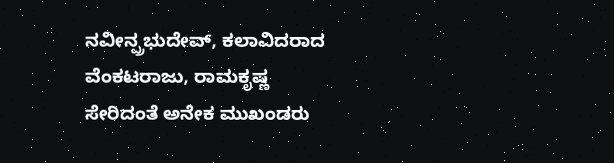ನವೀನ್ಪ್ರಭುದೇವ್, ಕಲಾವಿದರಾದ ವೆಂಕಟರಾಜು, ರಾಮಕೃಷ್ಣ ಸೇರಿದಂತೆ ಅನೇಕ ಮುಖಂಡರು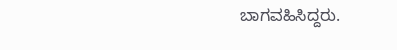ಬಾಗವಹಿಸಿದ್ದರು.